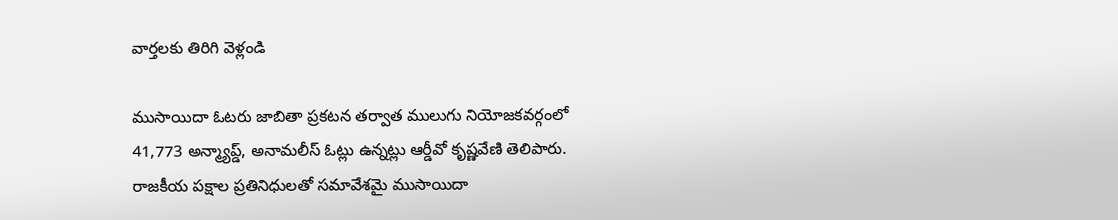వార్తలకు తిరిగి వెళ్లండి

ముసాయిదా ఓటరు జాబితా ప్రకటన తర్వాత ములుగు నియోజకవర్గంలో 41,773 అన్మ్యాప్డ్, అనామలీస్ ఓట్లు ఉన్నట్లు ఆర్డీవో కృష్ణవేణి తెలిపారు. రాజకీయ పక్షాల ప్రతినిధులతో సమావేశమై ముసాయిదా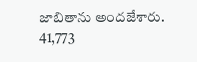జాబితాను అందజేశారు.
41,773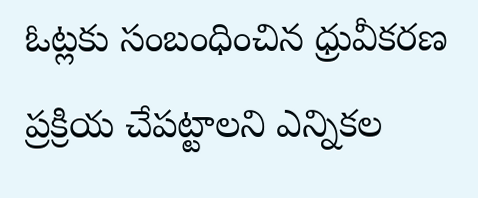ఓట్లకు సంబంధించిన ధ్రువీకరణ ప్రక్రియ చేపట్టాలని ఎన్నికల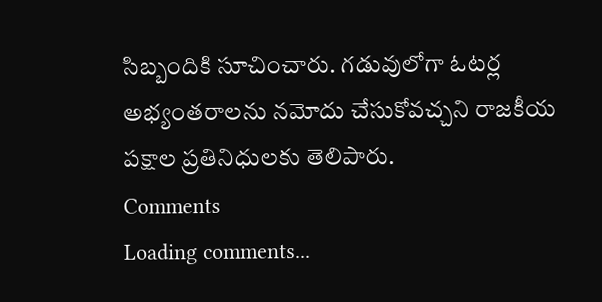సిబ్బందికి సూచించారు. గడువులోగా ఓటర్ల అభ్యంతరాలను నమోదు చేసుకోవచ్చని రాజకీయ పక్షాల ప్రతినిధులకు తెలిపారు.
Comments
Loading comments...